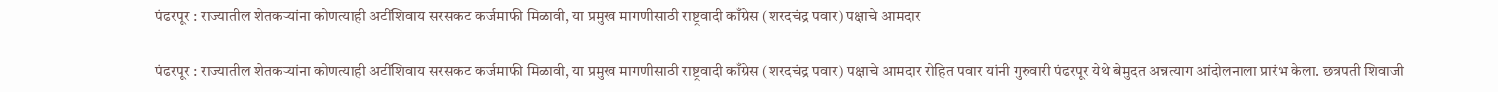पंढरपूर : राज्यातील शेतकऱ्यांना कोणत्याही अटींशिवाय सरसकट कर्जमाफी मिळावी, या प्रमुख मागणीसाठी राष्ट्रवादी काँग्रेस (शरदचंद्र पवार) पक्षाचे आमदार

पंढरपूर : राज्यातील शेतकऱ्यांना कोणत्याही अटींशिवाय सरसकट कर्जमाफी मिळावी, या प्रमुख मागणीसाठी राष्ट्रवादी काँग्रेस (शरदचंद्र पवार) पक्षाचे आमदार रोहित पवार यांनी गुरुवारी पंढरपूर येथे बेमुदत अन्नत्याग आंदोलनाला प्रारंभ केला. छत्रपती शिवाजी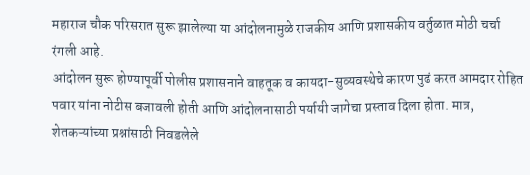महाराज चौक परिसरात सुरू झालेल्या या आंदोलनामुळे राजकीय आणि प्रशासकीय वर्तुळात मोठी चर्चा रंगली आहे.
आंदोलन सुरू होण्यापूर्वी पोलीस प्रशासनाने वाहतूक व कायदा-सुव्यवस्थेचे कारण पुढं करत आमदार रोहित पवार यांना नोटीस बजावली होती आणि आंदोलनासाठी पर्यायी जागेचा प्रस्ताव दिला होता. मात्र, शेतकऱ्यांच्या प्रश्नांसाठी निवडलेले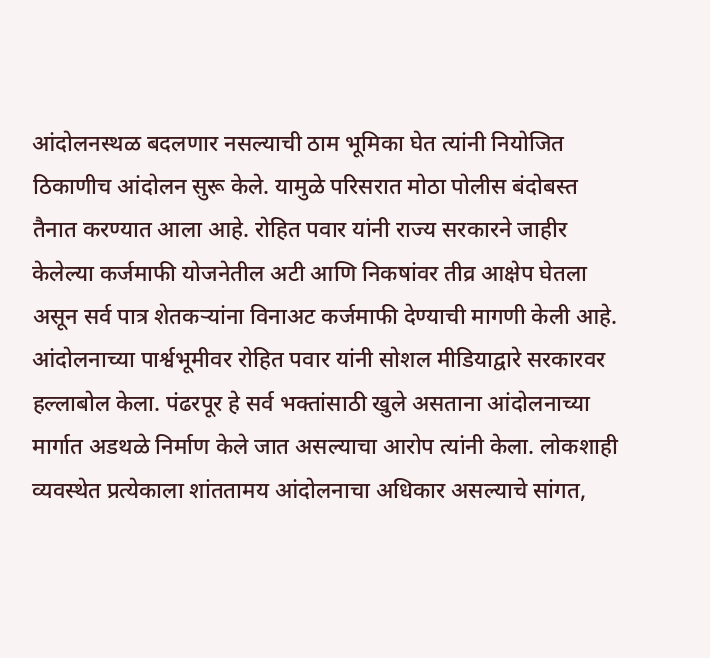आंदोलनस्थळ बदलणार नसल्याची ठाम भूमिका घेत त्यांनी नियोजित ठिकाणीच आंदोलन सुरू केले. यामुळे परिसरात मोठा पोलीस बंदोबस्त तैनात करण्यात आला आहे. रोहित पवार यांनी राज्य सरकारने जाहीर केलेल्या कर्जमाफी योजनेतील अटी आणि निकषांवर तीव्र आक्षेप घेतला असून सर्व पात्र शेतकऱ्यांना विनाअट कर्जमाफी देण्याची मागणी केली आहे.
आंदोलनाच्या पार्श्वभूमीवर रोहित पवार यांनी सोशल मीडियाद्वारे सरकारवर हल्लाबोल केला. पंढरपूर हे सर्व भक्तांसाठी खुले असताना आंदोलनाच्या मार्गात अडथळे निर्माण केले जात असल्याचा आरोप त्यांनी केला. लोकशाही व्यवस्थेत प्रत्येकाला शांततामय आंदोलनाचा अधिकार असल्याचे सांगत,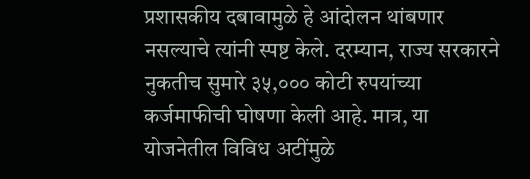प्रशासकीय दबावामुळे हे आंदोलन थांबणार नसल्याचे त्यांनी स्पष्ट केले. दरम्यान, राज्य सरकारने नुकतीच सुमारे ३५,००० कोटी रुपयांच्या कर्जमाफीची घोषणा केली आहे. मात्र, या योजनेतील विविध अटींमुळे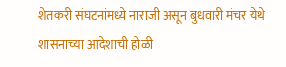शेतकरी संघटनांमध्ये नाराजी असून बुधवारी मंचर येथे शासनाच्या आदेशाची होळी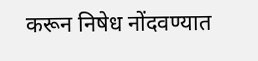करून निषेध नोंदवण्यात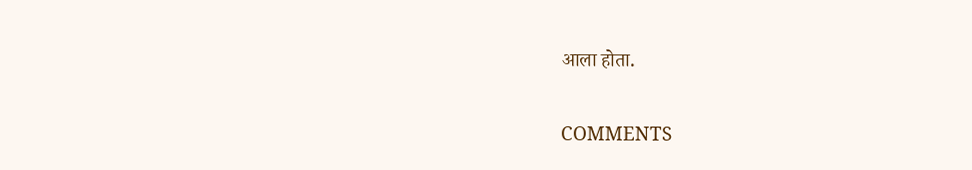आला होता.

COMMENTS